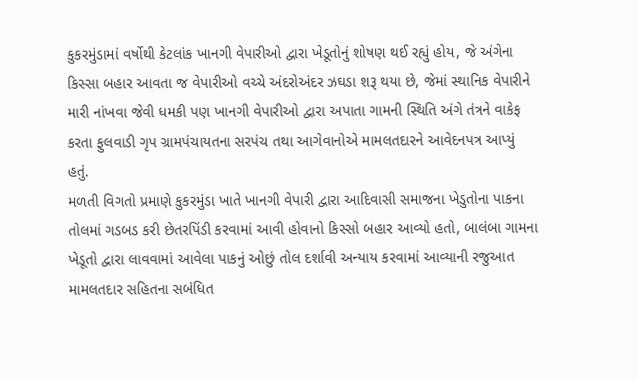કુકરમુંડામાં વર્ષોથી કેટલાંક ખાનગી વેપારીઓ દ્વારા ખેડૂતોનું શોષણ થઈ રહ્યું હોય, જે અંગેના કિસ્સા બહાર આવતા જ વેપારીઓ વચ્ચે અંદરોઅંદર ઝઘડા શરૂ થયા છે, જેમાં સ્થાનિક વેપારીને મારી નાંખવા જેવી ધમકી પણ ખાનગી વેપારીઓ દ્વારા અપાતા ગામની સ્થિતિ અંગે તંત્રને વાકેફ કરતા ફુલવાડી ગૃપ ગ્રામપંચાયતના સરપંચ તથા આગેવાનોએ મામલતદારને આવેદનપત્ર આપ્યું હતું.
મળતી વિગતો પ્રમાણે કુકરમુંડા ખાતે ખાનગી વેપારી દ્વારા આદિવાસી સમાજના ખેડુતોના પાકના તોલમાં ગડબડ કરી છેતરપિંડી કરવામાં આવી હોવાનો કિસ્સો બહાર આવ્યો હતો, બાલંબા ગામના ખેડૂતો દ્વારા લાવવામાં આવેલા પાકનું ઓછું તોલ દર્શાવી અન્યાય કરવામાં આવ્યાની રજુઆત મામલતદાર સહિતના સબંધિત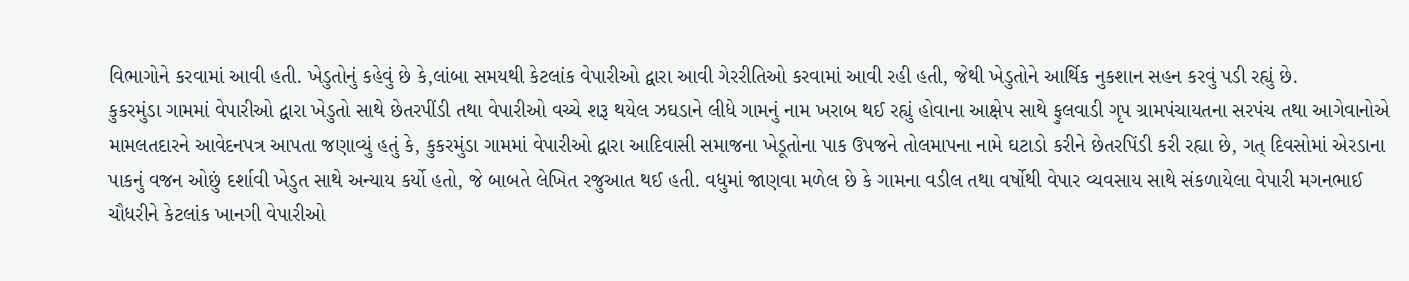વિભાગોને કરવામાં આવી હતી. ખેડુતોનું કહેવું છે કે,લાંબા સમયથી કેટલાંક વેપારીઓ દ્વારા આવી ગેરરીતિઓ કરવામાં આવી રહી હતી, જેથી ખેડુતોને આર્થિક નુકશાન સહન કરવું પડી રહ્યું છે.
કુકરમુંડા ગામમાં વેપારીઓ દ્વારા ખેડુતો સાથે છેતરપીંડી તથા વેપારીઓ વચ્ચે શરૂ થયેલ ઝઘડાને લીધે ગામનું નામ ખરાબ થઈ રહ્યું હોવાના આક્ષેપ સાથે ફુલવાડી ગૃપ ગ્રામપંચાયતના સરપંચ તથા આગેવાનોએ મામલતદારને આવેદનપત્ર આપતા જણાવ્યું હતું કે, કુકરમુંડા ગામમાં વેપારીઓ દ્વારા આદિવાસી સમાજના ખેડૂતોના પાક ઉપજને તોલમાપના નામે ઘટાડો કરીને છેતરપિંડી કરી રહ્યા છે, ગત્ દિવસોમાં એરડાના પાકનું વજન ઓછું દર્શાવી ખેડુત સાથે અન્યાય કર્યો હતો, જે બાબતે લેખિત રજુઆત થઈ હતી. વધુમાં જાણવા મળેલ છે કે ગામના વડીલ તથા વર્ષોથી વેપાર વ્યવસાય સાથે સંકળાયેલા વેપારી મગનભાઈ ચૌધરીને કેટલાંક ખાનગી વેપારીઓ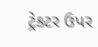ટ્રેકટર ઉપર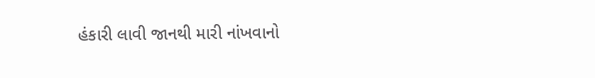હંકારી લાવી જાનથી મારી નાંખવાનો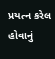પ્રયત્ન કરેલ હોવાનું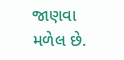જાણવા મળેલ છે.